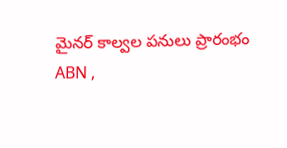మైనర్ కాల్వల పనులు ప్రారంభం
ABN ,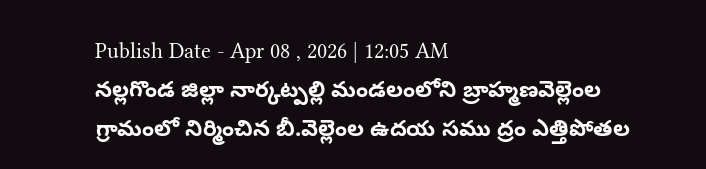Publish Date - Apr 08 , 2026 | 12:05 AM
నల్లగొండ జిల్లా నార్కట్పల్లి మండలంలోని బ్రాహ్మణవెల్లెంల గ్రామంలో నిర్మించిన బీ.వెల్లెంల ఉదయ సము ద్రం ఎత్తిపోతల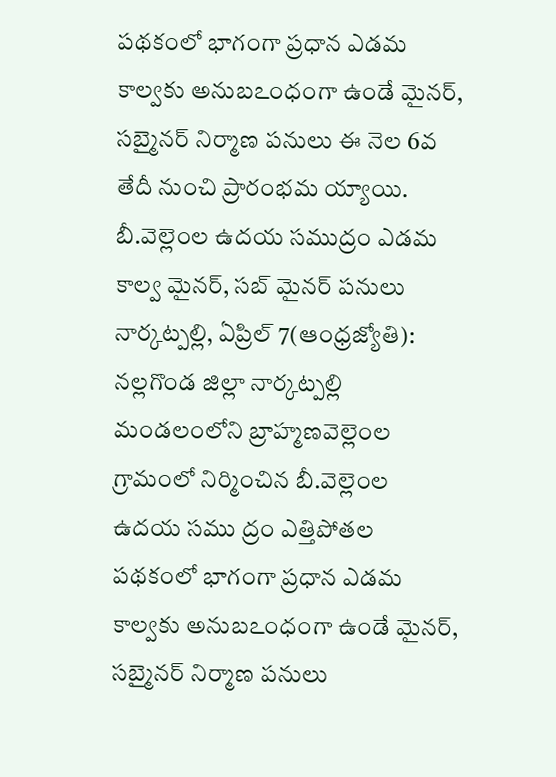పథకంలో భాగంగా ప్రధాన ఎడమ కాల్వకు అనుబఽంధంగా ఉండే మైనర్, సబ్మైనర్ నిర్మాణ పనులు ఈ నెల 6వ తేదీ నుంచి ప్రారంభమ య్యాయి.
బీ.వెల్లెంల ఉదయ సముద్రం ఎడమ కాల్వ మైనర్, సబ్ మైనర్ పనులు
నార్కట్పల్లి, ఏప్రిల్ 7(ఆంధ్రజ్యోతి): నల్లగొండ జిల్లా నార్కట్పల్లి మండలంలోని బ్రాహ్మణవెల్లెంల గ్రామంలో నిర్మించిన బీ.వెల్లెంల ఉదయ సము ద్రం ఎత్తిపోతల పథకంలో భాగంగా ప్రధాన ఎడమ కాల్వకు అనుబఽంధంగా ఉండే మైనర్, సబ్మైనర్ నిర్మాణ పనులు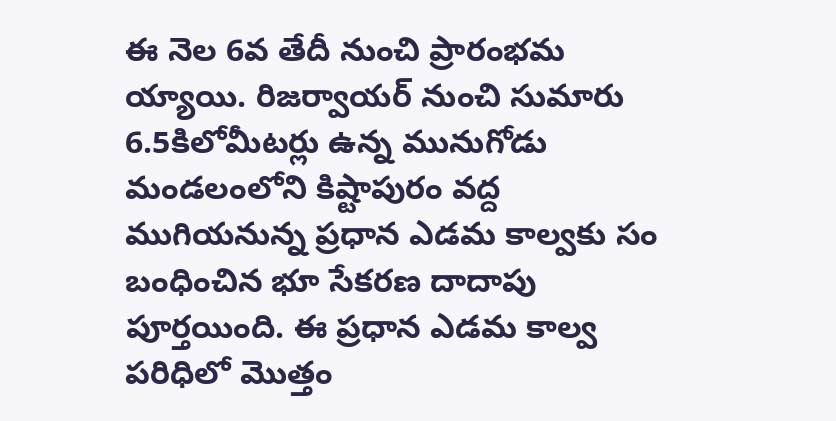ఈ నెల 6వ తేదీ నుంచి ప్రారంభమ య్యాయి. రిజర్వాయర్ నుంచి సుమారు 6.5కిలోమీటర్లు ఉన్న మునుగోడు మండలంలోని కిష్టాపురం వద్ద ముగియనున్న ప్రధాన ఎడమ కాల్వకు సం బంధించిన భూ సేకరణ దాదాపు పూర్తయింది. ఈ ప్రధాన ఎడమ కాల్వ పరిధిలో మొత్తం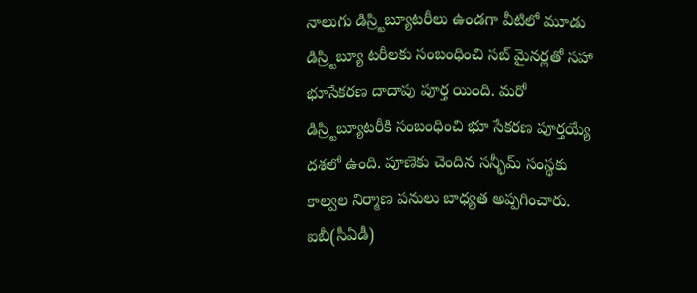నాలుగు డిస్ర్టిబ్యూటరీలు ఉండగా వీటిలో మూడు డిస్ర్టిబ్యూ టరీలకు సంబంధించి సబ్ మైనర్లతో సహా భూసేకరణ దాదాపు పూర్త యింది. మరో డిస్ర్టిబ్యూటరీకి సంబంధించి భూ సేకరణ పూర్తయ్యే దశలో ఉంది. పూణెకు చెందిన సన్భీమ్ సంస్థకు కాల్వల నిర్మాణ పనులు బాధ్యత అప్పగించారు. ఐబీ(సీఏడీ)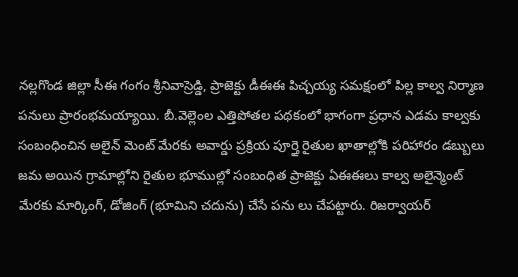నల్లగొండ జిల్లా సీఈ గంగం శ్రీనివాస్రెడ్డి, ప్రాజెక్టు డీఈఈ పిచ్చయ్య సమక్షంలో పిల్ల కాల్వ నిర్మాణ పనులు ప్రారంభమయ్యాయి. బీ.వెల్లెంల ఎత్తిపోతల పథకంలో భాగంగా ప్రధాన ఎడమ కాల్వకు సంబంధించిన అలైన్ మెంట్ మేరకు అవార్డు ప్రక్రియ పూర్తై రైతుల ఖాతాల్లోకి పరిహారం డబ్బులు జమ అయిన గ్రామాల్లోని రైతుల భూముల్లో సంబంధిత ప్రాజెక్టు ఏఈఈలు కాల్వ అలైన్మెంట్ మేరకు మార్కింగ్, డోజింగ్ (భూమిని చదును) చేసే పను లు చేపట్టారు. రిజర్వాయర్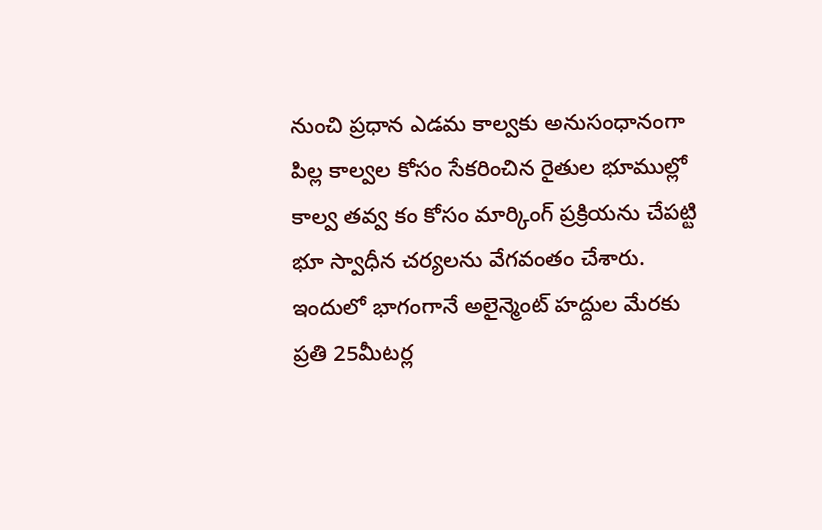నుంచి ప్రధాన ఎడమ కాల్వకు అనుసంధానంగా పిల్ల కాల్వల కోసం సేకరించిన రైతుల భూముల్లో కాల్వ తవ్వ కం కోసం మార్కింగ్ ప్రక్రియను చేపట్టి భూ స్వాధీన చర్యలను వేగవంతం చేశారు. ఇందులో భాగంగానే అలైన్మెంట్ హద్దుల మేరకు ప్రతి 25మీటర్ల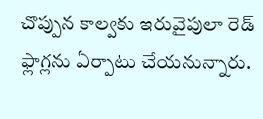చొప్పున కాల్వకు ఇరువైపులా రెడ్ ఫ్లాగ్లను ఏర్పాటు చేయనున్నారు.